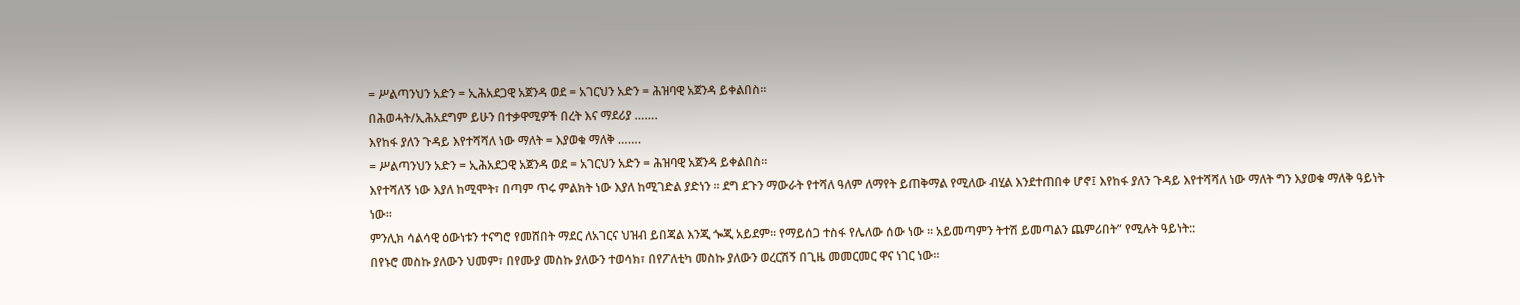= ሥልጣንህን አድን = ኢሕአደጋዊ አጀንዳ ወደ = አገርህን አድን = ሕዝባዊ አጀንዳ ይቀልበስ።
በሕወሓት/ኢሕአደግም ይሁን በተቃዋሚዎች በረት እና ማደሪያ …….
እየከፋ ያለን ጉዳይ እየተሻሻለ ነው ማለት = እያወቁ ማለቅ …….
= ሥልጣንህን አድን = ኢሕአደጋዊ አጀንዳ ወደ = አገርህን አድን = ሕዝባዊ አጀንዳ ይቀልበስ።
እየተሻለኝ ነው እያለ ከሚሞት፣ በጣም ጥሩ ምልክት ነው እያለ ከሚገድል ያድነን ፡፡ ደግ ደጉን ማውራት የተሻለ ዓለም ለማየት ይጠቅማል የሚለው ብሂል እንደተጠበቀ ሆኖ፤ እየከፋ ያለን ጉዳይ እየተሻሻለ ነው ማለት ግን እያወቁ ማለቅ ዓይነት ነው፡፡
ምንሊክ ሳልሳዊ ዕውነቱን ተናግሮ የመሸበት ማደር ለአገርና ህዝብ ይበጃል እንጂ ጐጂ አይደም፡፡ የማይሰጋ ተስፋ የሌለው ሰው ነው ፡፡ አይመጣምን ትተሽ ይመጣልን ጨምሪበት” የሚሉት ዓይነት::
በየኑሮ መስኩ ያለውን ህመም፣ በየሙያ መስኩ ያለውን ተወሳክ፣ በየፖለቲካ መስኩ ያለውን ወረርሽኝ በጊዜ መመርመር ዋና ነገር ነው፡፡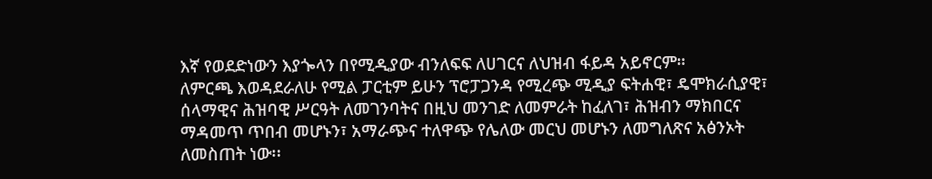እኛ የወደድነውን እያጐላን በየሚዲያው ብንለፍፍ ለሀገርና ለህዝብ ፋይዳ አይኖርም።
ለምርጫ እወዳደራለሁ የሚል ፓርቲም ይሁን ፕሮፓጋንዳ የሚረጭ ሚዲያ ፍትሐዊ፣ ዴሞክራሲያዊ፣ ሰላማዊና ሕዝባዊ ሥርዓት ለመገንባትና በዚህ መንገድ ለመምራት ከፈለገ፣ ሕዝብን ማክበርና ማዳመጥ ጥበብ መሆኑን፣ አማራጭና ተለዋጭ የሌለው መርህ መሆኑን ለመግለጽና አፅንኦት ለመስጠት ነው፡፡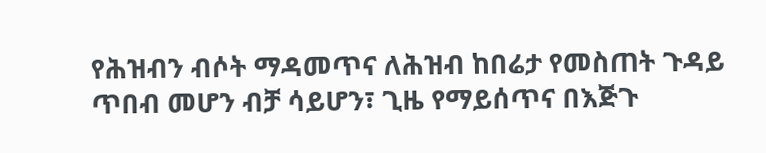የሕዝብን ብሶት ማዳመጥና ለሕዝብ ከበሬታ የመስጠት ጉዳይ ጥበብ መሆን ብቻ ሳይሆን፣ ጊዜ የማይሰጥና በእጅጉ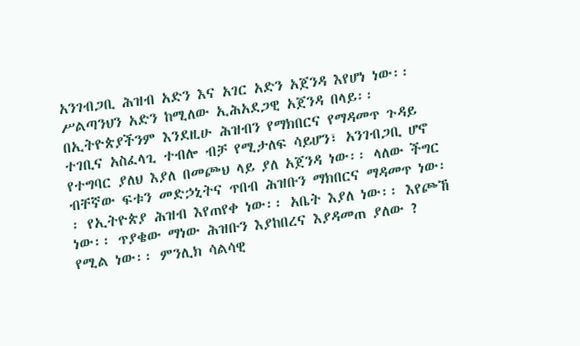አንገብጋቢ ሕዝብ አድን እና አገር አድን አጀንዳ እየሆነ ነው፡፡ሥልጣንህን አድን ከሚለው ኢሕአደጋዊ አጀንዳ በላይ፡፡
በኢትዮጵያችንም እንደዚሁ ሕዝብን የማክበርና የማዳመጥ ጉዳይ ተገቢና አስፈላጊ ተብሎ ብቻ የሚታለፍ ሳይሆን፣ አንገብጋቢ ሆኖ የተግባር ያለህ እያለ በመጮህ ላይ ያለ አጀንዳ ነው፡፡ ላለው ችግር ብቸኛው ፍቱን መድኃኒትና ጥበብ ሕዝቡን ማክበርና ማዳመጥ ነው፡፡ የኢትዮጵያ ሕዝብ እየጠየቀ ነው፡፡ አቤት እያለ ነው፡፡ እየጮኸ ነው፡፡ ጥያቄው ማነው ሕዝቡን እያከበረና እያዳመጠ ያለው ? የሚል ነው፡፡ ምንሊክ ሳልሳዊ